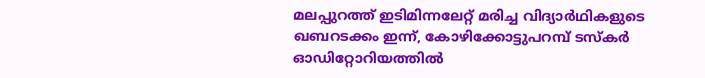മലപ്പുറത്ത് ഇടിമിന്നലേറ്റ് മരിച്ച വിദ്യാര്‍ഥികളുടെ ഖബറടക്കം ഇന്ന്, കോഴിക്കോട്ടുപറമ്പ് ടസ്‌കര്‍ ഓഡിറ്റോറിയത്തില്‍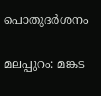പൊതുദര്‍ശനം

മലപ്പുറം: മങ്കട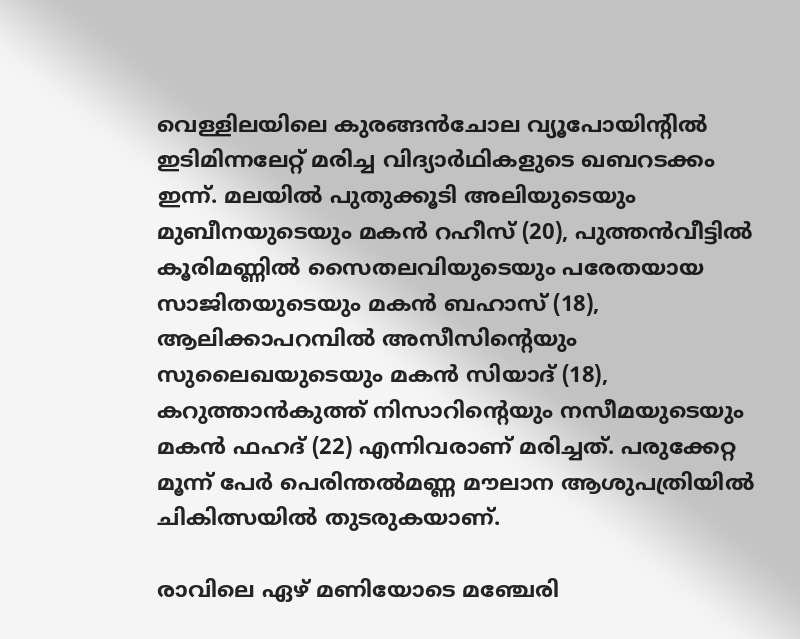വെള്ളിലയിലെ കുരങ്ങന്‍ചോല വ്യൂപോയിന്റില്‍ ഇടിമിന്നലേറ്റ് മരിച്ച വിദ്യാര്‍ഥികളുടെ ഖബറടക്കം ഇന്ന്. മലയിൽ പുതുക്കൂടി അലിയുടെയും മുബീനയുടെയും മകൻ റഹീസ് (20), പുത്തൻവീട്ടിൽ കൂരിമണ്ണിൽ സൈതലവിയുടെയും പരേതയായ സാജിതയുടെയും മകൻ ബഹാസ് (18), ആലിക്കാപറമ്പിൽ അസീസിന്റെയും സുലൈഖയുടെയും മകൻ സിയാദ് (18), കറുത്താൻകുത്ത് നിസാറിന്റെയും നസീമയുടെയും മകൻ ഫഹദ് (22) എന്നിവരാണ് മരിച്ചത്. പരുക്കേറ്റ മൂന്ന് പേര്‍ പെരിന്തല്‍മണ്ണ മൗലാന ആശുപത്രിയില്‍ ചികിത്സയില്‍ തുടരുകയാണ്.

രാവിലെ ഏഴ് മണിയോടെ മഞ്ചേരി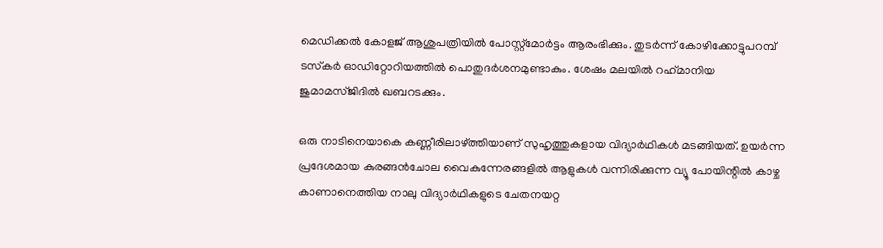മെഡിക്കല്‍ കോളജ് ആശുപത്രിയില്‍ പോസ്റ്റ്മോര്‍ട്ടം ആരംഭിക്കും. തുടര്‍ന്ന് കോഴിക്കോട്ടുപറമ്പ് ടസ്‌കര്‍ ഓഡിറ്റോറിയത്തില്‍ പൊതുദര്‍ശനമുണ്ടാകും. ശേഷം മലയില്‍ റഹ്‌മാനിയ ജുമാമസ്ജിദില്‍ ഖബറടക്കും.

ഒരു നാടിനെയാകെ കണ്ണീരിലാഴ്ത്തിയാണ് സുഹൃത്തുകളായ വിദ്യാർഥികൾ മടങ്ങിയത്. ഉയർന്ന പ്രദേശമായ കുരങ്ങൻചോല വൈകുന്നേരങ്ങളിൽ ആളുകൾ വന്നിരിക്കുന്ന വ്യൂ പോയിന്റിൽ കാഴ്ച കാണാനെത്തിയ നാലു വിദ്യാർഥികളുടെ ചേതനയറ്റ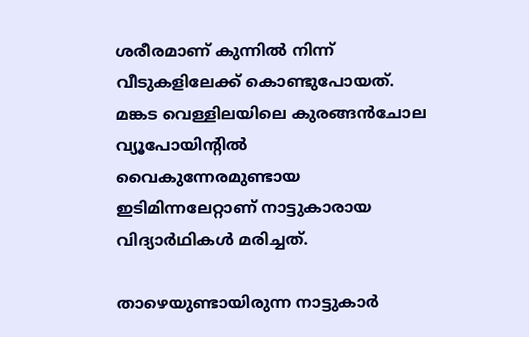ശരീരമാണ് കുന്നിൽ നിന്ന് വീടുകളിലേക്ക് കൊണ്ടുപോയത്. മങ്കട വെള്ളിലയിലെ കുരങ്ങൻചോല വ്യൂപോയിന്റിൽ വൈകുന്നേരമുണ്ടായ ഇടിമിന്നലേറ്റാണ് നാട്ടുകാരായ വിദ്യാർഥികൾ മരിച്ചത്.

താഴെയുണ്ടായിരുന്ന നാട്ടുകാർ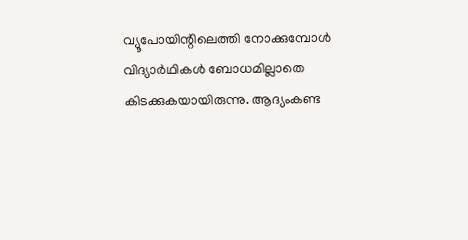വ്യൂപോയിന്റിലെത്തി നോക്കുമ്പോൾ വിദ്യാർഥികൾ ബോധമില്ലാതെ കിടക്കുകയായിരുന്നു. ആദ്യംകണ്ട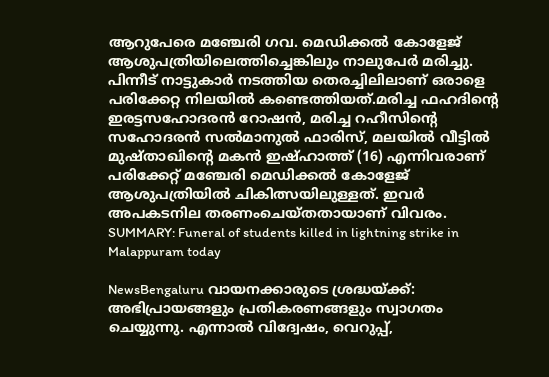ആറുപേരെ മഞ്ചേരി ഗവ. മെഡിക്കൽ കോളേജ് ആശുപത്രിയിലെത്തിച്ചെങ്കിലും നാലുപേർ മരിച്ചു. പിന്നീട് നാട്ടുകാർ നടത്തിയ തെരച്ചിലിലാണ് ഒരാളെ പരിക്കേറ്റ നിലയിൽ കണ്ടെത്തിയത്.മരിച്ച ഫഹദിന്റെ ഇരട്ടസഹോദരൻ റോഷൻ, മരിച്ച റഹീസിന്റെ സഹോദരൻ സൽമാനുൽ ഫാരിസ്‌, മലയിൽ വീട്ടിൽ മുഷ്‌താഖിന്റെ മകൻ ഇഷ്‌ഹാത്ത് (16) എന്നിവരാണ് പരിക്കേറ്റ് മഞ്ചേരി മെഡിക്കൽ കോളേജ് ആശുപത്രിയിൽ ചികിത്സയിലുള്ളത്. ഇവർ അപകടനില തരണംചെയ്തതായാണ് വിവരം.
SUMMARY: Funeral of students killed in lightning strike in Malappuram today

NewsBengaluru വായനക്കാരുടെ ശ്രദ്ധയ്ക്ക്: അഭിപ്രായങ്ങളും പ്രതികരണങ്ങളും സ്വാഗതം ചെയ്യുന്നു. എന്നാൽ വിദ്വേഷം, വെറുപ്പ്,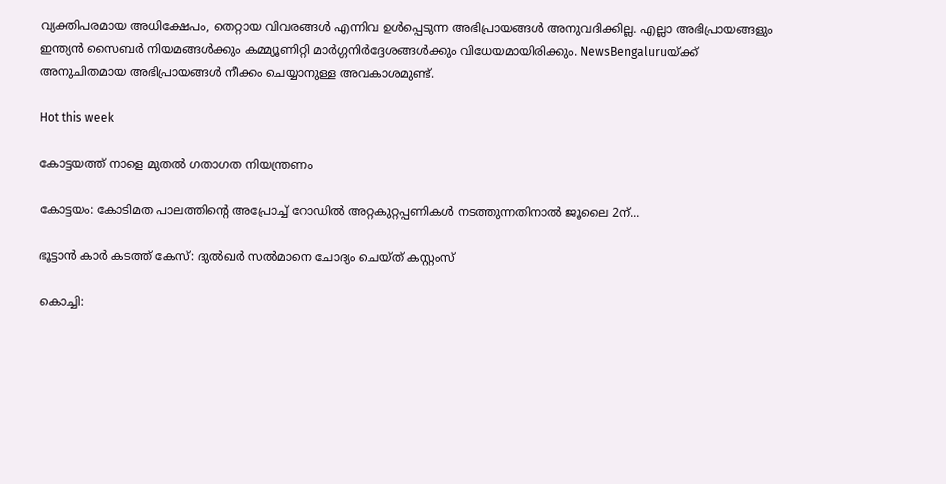വ്യക്തിപരമായ അധിക്ഷേപം, തെറ്റായ വിവരങ്ങൾ എന്നിവ ഉൾപ്പെടുന്ന അഭിപ്രായങ്ങൾ അനുവദിക്കില്ല. എല്ലാ അഭിപ്രായങ്ങളും ഇന്ത്യൻ സൈബർ നിയമങ്ങൾക്കും കമ്മ്യൂണിറ്റി മാർഗ്ഗനിർദ്ദേശങ്ങൾക്കും വിധേയമായിരിക്കും. NewsBengaluruയ്ക്ക് അനുചിതമായ അഭിപ്രായങ്ങൾ നീക്കം ചെയ്യാനുള്ള അവകാശമുണ്ട്.

Hot this week

കോട്ടയത്ത് നാളെ മുതല്‍ ഗതാഗത നിയന്ത്രണം

കോട്ടയം: കോടിമത പാലത്തിന്റെ അപ്രോച്ച്‌ റോഡില്‍ അറ്റകുറ്റപ്പണികള്‍ നടത്തുന്നതിനാല്‍ ജൂലൈ 2ന്...

ഭൂട്ടാൻ കാര്‍ കടത്ത് കേസ്: ദുല്‍ഖര്‍ സല്‍മാനെ ചോദ്യം ചെയ്ത് കസ്റ്റംസ്

കൊച്ചി: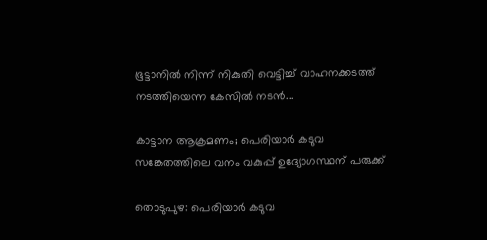ഭൂട്ടാനില്‍ നിന്ന് നികുതി വെട്ടിച്ച് വാഹനക്കടത്ത് നടത്തിയെന്ന കേസില്‍ നടന്‍...

കാട്ടാന ആക്രമണം; പെരിയാര്‍ കടുവ സങ്കേതത്തിലെ വനം വകുപ്പ് ഉദ്യോഗസ്ഥന് പരുക്ക്

തൊടുപുഴ: പെരിയാർ കടുവ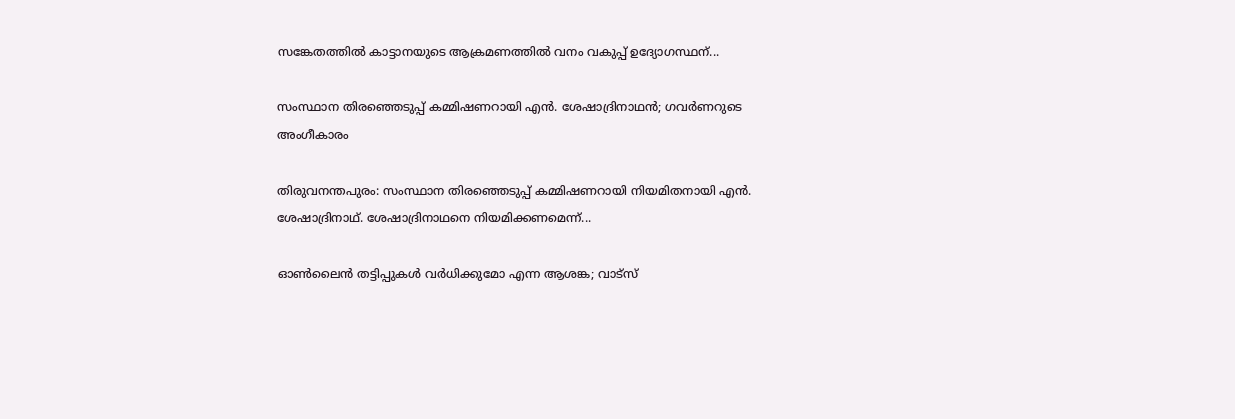സങ്കേതത്തില്‍ കാട്ടാനയുടെ ആക്രമണത്തില്‍ വനം വകുപ്പ് ഉദ്യോഗസ്ഥന്...

സംസ്ഥാന തിരഞ്ഞെടുപ്പ് കമ്മിഷണറായി എൻ. ശേഷാദ്രിനാഥൻ; ഗവര്‍ണറുടെ അംഗീകാരം

തിരുവനന്തപുരം: സംസ്ഥാന തിരഞ്ഞെടുപ്പ് കമ്മിഷണറായി നിയമിതനായി എൻ. ശേഷാദ്രിനാഥ്. ശേഷാദ്രിനാഥനെ നിയമിക്കണമെന്ന്...

ഓൺലൈൻ തട്ടിപ്പുകൾ വർധിക്കുമോ എന്ന ആശങ്ക; വാട്സ്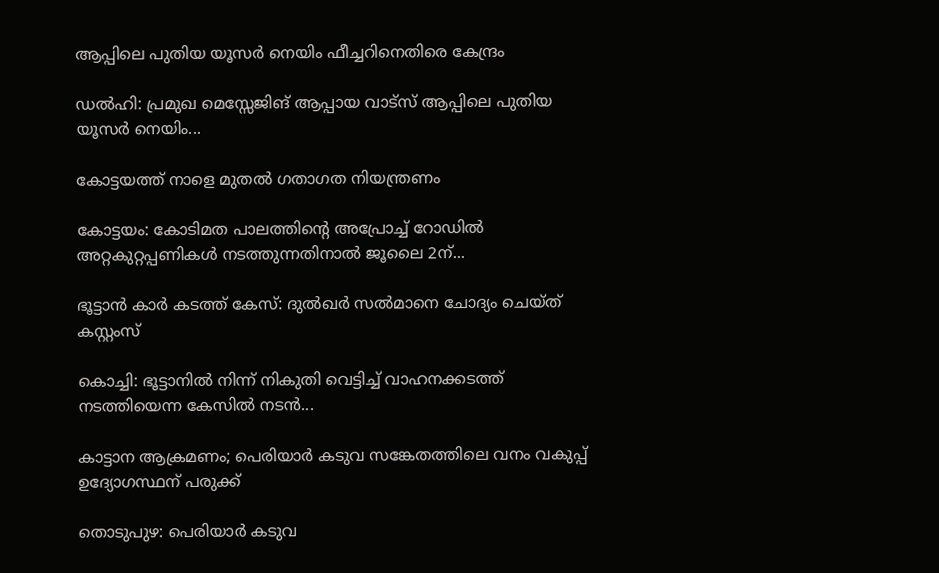ആപ്പിലെ പുതിയ യൂസർ നെയിം ഫീച്ചറിനെതിരെ കേന്ദ്രം

ഡൽഹി: പ്രമുഖ മെസ്സേജിങ് ആപ്പായ വാട്സ് ആപ്പിലെ പുതിയ യൂസർ നെയിം...

കോട്ടയത്ത് നാളെ മുതല്‍ ഗതാഗത നിയന്ത്രണം

കോട്ടയം: കോടിമത പാലത്തിന്റെ അപ്രോച്ച്‌ റോഡില്‍ അറ്റകുറ്റപ്പണികള്‍ നടത്തുന്നതിനാല്‍ ജൂലൈ 2ന്...

ഭൂട്ടാൻ കാര്‍ കടത്ത് കേസ്: ദുല്‍ഖര്‍ സല്‍മാനെ ചോദ്യം ചെയ്ത് കസ്റ്റംസ്

കൊച്ചി: ഭൂട്ടാനില്‍ നിന്ന് നികുതി വെട്ടിച്ച് വാഹനക്കടത്ത് നടത്തിയെന്ന കേസില്‍ നടന്‍...

കാട്ടാന ആക്രമണം; പെരിയാര്‍ കടുവ സങ്കേതത്തിലെ വനം വകുപ്പ് ഉദ്യോഗസ്ഥന് പരുക്ക്

തൊടുപുഴ: പെരിയാർ കടുവ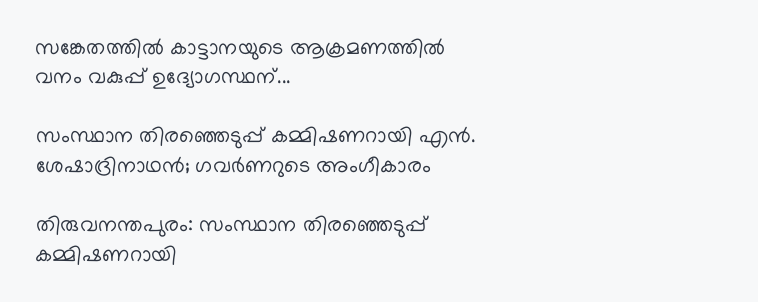സങ്കേതത്തില്‍ കാട്ടാനയുടെ ആക്രമണത്തില്‍ വനം വകുപ്പ് ഉദ്യോഗസ്ഥന്...

സംസ്ഥാന തിരഞ്ഞെടുപ്പ് കമ്മിഷണറായി എൻ. ശേഷാദ്രിനാഥൻ; ഗവര്‍ണറുടെ അംഗീകാരം

തിരുവനന്തപുരം: സംസ്ഥാന തിരഞ്ഞെടുപ്പ് കമ്മിഷണറായി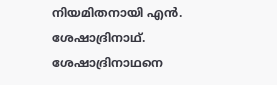നിയമിതനായി എൻ. ശേഷാദ്രിനാഥ്. ശേഷാദ്രിനാഥനെ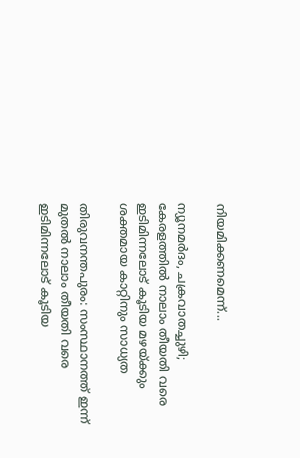നിയമിക്കണമെന്ന്...

ന്യൂനമർദം, ചക്രവാതച്ചുഴി; കേരളത്തിൽ നാലാം തീയതി വരെ ഇടിമിന്നലോട് കൂടിയ മഴയ്ക്കും ശക്തമായ കാറ്റിനും സാധ്യത

തിരുവനന്തപുരം: സംസ്ഥാനത്ത് ഇന്ന് മുതല്‍ നാലാം തീയതി വരെ ഇടിമിന്നലോട് കൂടിയ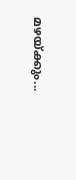മഴയ്ക്കും...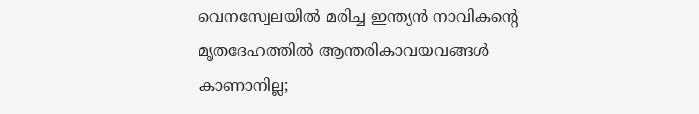വെനസ്വേലയിൽ മരിച്ച ഇന്ത്യൻ നാവികന്റെ മൃതദേഹത്തിൽ ആന്തരികാവയവങ്ങൾ കാണാനില്ല;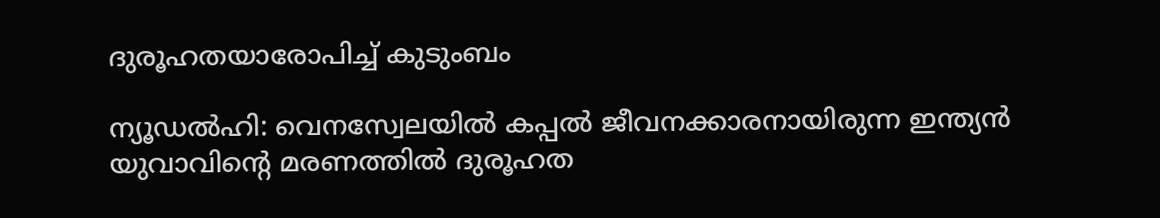ദുരൂഹതയാരോപിച്ച് കുടുംബം

ന്യൂഡൽഹി: വെനസ്വേലയിൽ കപ്പൽ ജീവനക്കാരനായിരുന്ന ഇന്ത്യൻ യുവാവിന്റെ മരണത്തിൽ ദുരൂഹത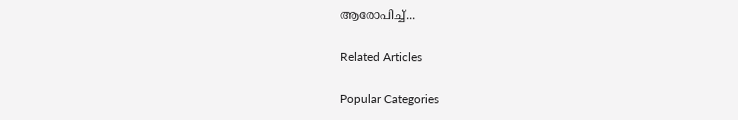ആരോപിച്ച്...

Related Articles

Popular Categories